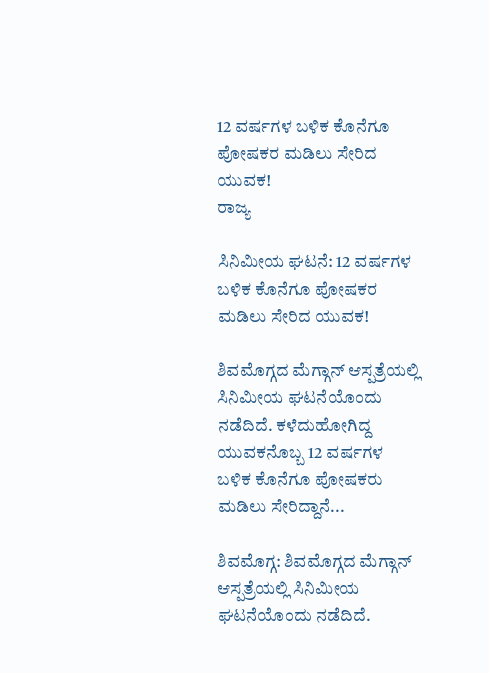12 ವರ್ಷಗಳ ಬಳಿಕ ಕೊನೆಗೂ ಪೋಷಕರ ಮಡಿಲು ಸೇರಿದ ಯುವಕ!
ರಾಜ್ಯ

ಸಿನಿಮೀಯ ಘಟನೆ: 12 ವರ್ಷಗಳ ಬಳಿಕ ಕೊನೆಗೂ ಪೋಷಕರ ಮಡಿಲು ಸೇರಿದ ಯುವಕ!

ಶಿವಮೊಗ್ಗದ ಮೆಗ್ಗಾನ್ ಆಸ್ಪತ್ರೆಯಲ್ಲಿ ಸಿನಿಮೀಯ ಘಟನೆಯೊಂದು ನಡೆದಿದೆ. ಕಳೆದುಹೋಗಿದ್ದ ಯುವಕನೊಬ್ಬ 12 ವರ್ಷಗಳ ಬಳಿಕ ಕೊನೆಗೂ ಪೋಷಕರು ಮಡಿಲು ಸೇರಿದ್ದಾನೆ...

ಶಿವಮೊಗ್ಗ: ಶಿವಮೊಗ್ಗದ ಮೆಗ್ಗಾನ್ ಆಸ್ಪತ್ರೆಯಲ್ಲಿ ಸಿನಿಮೀಯ ಘಟನೆಯೊಂದು ನಡೆದಿದೆ.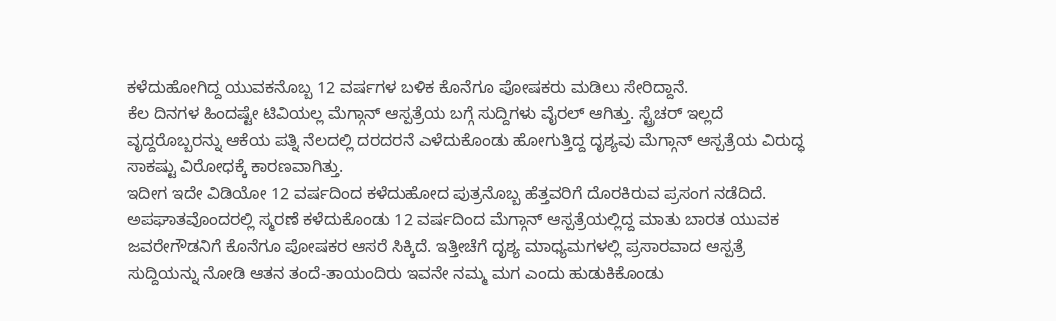ಕಳೆದುಹೋಗಿದ್ದ ಯುವಕನೊಬ್ಬ 12 ವರ್ಷಗಳ ಬಳಿಕ ಕೊನೆಗೂ ಪೋಷಕರು ಮಡಿಲು ಸೇರಿದ್ದಾನೆ.
ಕೆಲ ದಿನಗಳ ಹಿಂದಷ್ಟೇ ಟಿವಿಯಲ್ಲ ಮೆಗ್ಗಾನ್ ಆಸ್ಪತ್ರೆಯ ಬಗ್ಗೆ ಸುದ್ದಿಗಳು ವೈರಲ್ ಆಗಿತ್ತು. ಸ್ಟ್ರೆಚರ್ ಇಲ್ಲದೆ ವೃದ್ದರೊಬ್ಬರನ್ನು ಆಕೆಯ ಪತ್ನಿ ನೆಲದಲ್ಲಿ ದರದರನೆ ಎಳೆದುಕೊಂಡು ಹೋಗುತ್ತಿದ್ದ ದೃಶ್ಯವು ಮೆಗ್ಗಾನ್ ಆಸ್ಪತ್ರೆಯ ವಿರುದ್ಧ ಸಾಕಷ್ಟು ವಿರೋಧಕ್ಕೆ ಕಾರಣವಾಗಿತ್ತು.
ಇದೀಗ ಇದೇ ವಿಡಿಯೋ 12 ವರ್ಷದಿಂದ ಕಳೆದುಹೋದ ಪುತ್ರನೊಬ್ಬ ಹೆತ್ತವರಿಗೆ ದೊರಕಿರುವ ಪ್ರಸಂಗ ನಡೆದಿದೆ.
ಅಪಘಾತವೊಂದರಲ್ಲಿ ಸ್ಮರಣೆ ಕಳೆದುಕೊಂಡು 12 ವರ್ಷದಿಂದ ಮೆಗ್ಗಾನ್ ಆಸ್ಪತ್ರೆಯಲ್ಲಿದ್ದ ಮಾತು ಬಾರತ ಯುವಕ ಜವರೇಗೌಡನಿಗೆ ಕೊನೆಗೂ ಪೋಷಕರ ಆಸರೆ ಸಿಕ್ಕಿದೆ. ಇತ್ತೀಚೆಗೆ ದೃಶ್ಯ ಮಾಧ್ಯಮಗಳಲ್ಲಿ ಪ್ರಸಾರವಾದ ಆಸ್ಪತ್ರೆ ಸುದ್ದಿಯನ್ನು ನೋಡಿ ಆತನ ತಂದೆ-ತಾಯಂದಿರು ಇವನೇ ನಮ್ಮ ಮಗ ಎಂದು ಹುಡುಕಿಕೊಂಡು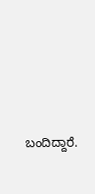ಬಂದಿದ್ದಾರೆ.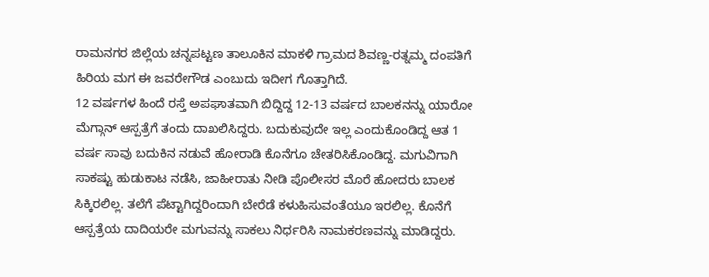ರಾಮನಗರ ಜಿಲ್ಲೆಯ ಚನ್ನಪಟ್ಟಣ ತಾಲೂಕಿನ ಮಾಕಳಿ ಗ್ರಾಮದ ಶಿವಣ್ಣ-ರತ್ನಮ್ಮ ದಂಪತಿಗೆ ಹಿರಿಯ ಮಗ ಈ ಜವರೇಗೌಡ ಎಂಬುದು ಇದೀಗ ಗೊತ್ತಾಗಿದೆ.
12 ವರ್ಷಗಳ ಹಿಂದೆ ರಸ್ತೆ ಅಪಘಾತವಾಗಿ ಬಿದ್ದಿದ್ದ 12-13 ವರ್ಷದ ಬಾಲಕನನ್ನು ಯಾರೋ ಮೆಗ್ಗಾನ್ ಆಸ್ಪತ್ರೆಗೆ ತಂದು ದಾಖಲಿಸಿದ್ದರು. ಬದುಕುವುದೇ ಇಲ್ಲ ಎಂದುಕೊಂಡಿದ್ದ ಆತ 1 ವರ್ಷ ಸಾವು ಬದುಕಿನ ನಡುವೆ ಹೋರಾಡಿ ಕೊನೆಗೂ ಚೇತರಿಸಿಕೊಂಡಿದ್ದ. ಮಗುವಿಗಾಗಿ ಸಾಕಷ್ಟು ಹುಡುಕಾಟ ನಡೆಸಿ, ಜಾಹೀರಾತು ನೀಡಿ ಪೊಲೀಸರ ಮೊರೆ ಹೋದರು ಬಾಲಕ ಸಿಕ್ಕಿರಲಿಲ್ಲ. ತಲೆಗೆ ಪೆಟ್ಟಾಗಿದ್ದರಿಂದಾಗಿ ಬೇರೆಡೆ ಕಳುಹಿಸುವಂತೆಯೂ ಇರಲಿಲ್ಲ. ಕೊನೆಗೆ ಆಸ್ಪತ್ರೆಯ ದಾದಿಯರೇ ಮಗುವನ್ನು ಸಾಕಲು ನಿರ್ಧರಿಸಿ ನಾಮಕರಣವನ್ನು ಮಾಡಿದ್ದರು.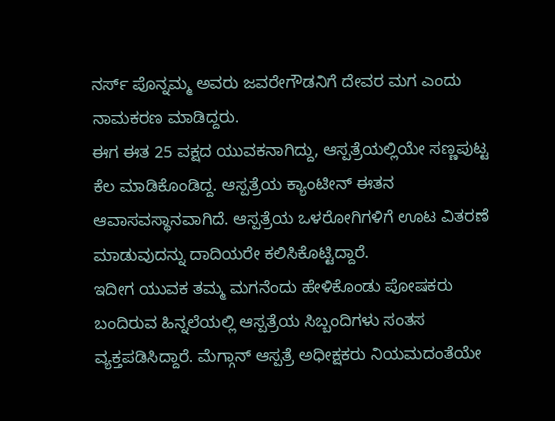ನರ್ಸ್ ಪೊನ್ನಮ್ಮ ಅವರು ಜವರೇಗೌಡನಿಗೆ ದೇವರ ಮಗ ಎಂದು ನಾಮಕರಣ ಮಾಡಿದ್ದರು.
ಈಗ ಈತ 25 ವಕ್ಷದ ಯುವಕನಾಗಿದ್ದು, ಆಸ್ಪತ್ರೆಯಲ್ಲಿಯೇ ಸಣ್ಣಪುಟ್ಟ ಕೆಲ ಮಾಡಿಕೊಂಡಿದ್ದ. ಆಸ್ಪತ್ರೆಯ ಕ್ಯಾಂಟೀನ್ ಈತನ ಆವಾಸವಸ್ಥಾನವಾಗಿದೆ. ಆಸ್ಪತ್ರೆಯ ಒಳರೋಗಿಗಳಿಗೆ ಊಟ ವಿತರಣೆ ಮಾಡುವುದನ್ನು ದಾದಿಯರೇ ಕಲಿಸಿಕೊಟ್ಟಿದ್ದಾರೆ.
ಇದೀಗ ಯುವಕ ತಮ್ಮ ಮಗನೆಂದು ಹೇಳಿಕೊಂಡು ಪೋಷಕರು ಬಂದಿರುವ ಹಿನ್ನಲೆಯಲ್ಲಿ ಆಸ್ಪತ್ರೆಯ ಸಿಬ್ಬಂದಿಗಳು ಸಂತಸ ವ್ಯಕ್ತಪಡಿಸಿದ್ದಾರೆ. ಮೆಗ್ಗಾನ್ ಆಸ್ಪತ್ರೆ ಅಧೀಕ್ಷಕರು ನಿಯಮದಂತೆಯೇ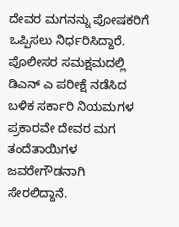ದೇವರ ಮಗನನ್ನು ಪೋಷಕರಿಗೆ ಒಪ್ಪಿಸಲು ನಿರ್ಧರಿಸಿದ್ದಾರೆ. ಪೊಲೀಸರ ಸಮಕ್ಷಮದಲ್ಲಿ ಡಿಎನ್ ಎ ಪರೀಕ್ಷೆ ನಡೆಸಿದ ಬಳಿಕ ಸರ್ಕಾರಿ ನಿಯಮಗಳ ಪ್ರಕಾರವೇ ದೇವರ ಮಗ ತಂದೆತಾಯಿಗಳ ಜವರೇಗೌಡನಾಗಿ ಸೇರಲಿದ್ದಾನೆ.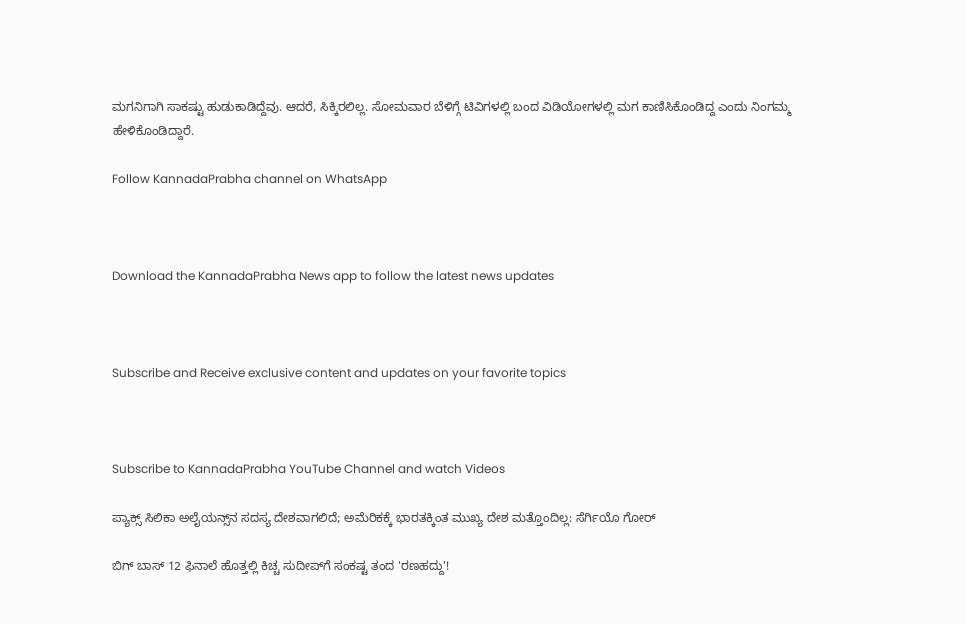ಮಗನಿಗಾಗಿ ಸಾಕಷ್ಟು ಹುಡುಕಾಡಿದ್ದೆವು. ಆದರೆ, ಸಿಕ್ಕಿರಲಿಲ್ಲ. ಸೋಮವಾರ ಬೆಳಿಗ್ಗೆ ಟಿವಿಗಳಲ್ಲಿ ಬಂದ ವಿಡಿಯೋಗಳಲ್ಲಿ ಮಗ ಕಾಣಿಸಿಕೊಂಡಿದ್ದ ಎಂದು ನಿಂಗಮ್ಮ ಹೇಳಿಕೊಂಡಿದ್ದಾರೆ.

Follow KannadaPrabha channel on WhatsApp



Download the KannadaPrabha News app to follow the latest news updates



Subscribe and Receive exclusive content and updates on your favorite topics



Subscribe to KannadaPrabha YouTube Channel and watch Videos

ಪ್ಯಾಕ್ಸ್ ಸಿಲಿಕಾ ಅಲೈಯನ್ಸ್‌ನ ಸದಸ್ಯ ದೇಶವಾಗಲಿದೆ; ಅಮೆರಿಕಕ್ಕೆ ಭಾರತಕ್ಕಿಂತ ಮುಖ್ಯ ದೇಶ ಮತ್ತೊಂದಿಲ್ಲ: ಸೆರ್ಗಿಯೊ ಗೋರ್

ಬಿಗ್ ಬಾಸ್ 12 ಫಿನಾಲೆ ಹೊತ್ತಲ್ಲಿ ಕಿಚ್ಚ ಸುದೀಪ್‌ಗೆ ಸಂಕಷ್ಟ ತಂದ 'ರಣಹದ್ದು'!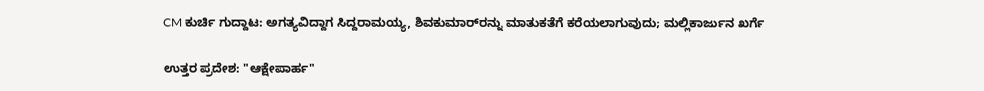CM ಕುರ್ಚಿ ಗುದ್ದಾಟ: ಅಗತ್ಯವಿದ್ದಾಗ ಸಿದ್ದರಾಮಯ್ಯ, ಶಿವಕುಮಾರ್‌ರನ್ನು ಮಾತುಕತೆಗೆ ಕರೆಯಲಾಗುವುದು; ಮಲ್ಲಿಕಾರ್ಜುನ ಖರ್ಗೆ

ಉತ್ತರ ಪ್ರದೇಶ: "ಆಕ್ಷೇಪಾರ್ಹ"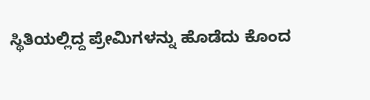ಸ್ಥಿತಿಯಲ್ಲಿದ್ದ ಪ್ರೇಮಿಗಳನ್ನು ಹೊಡೆದು ಕೊಂದ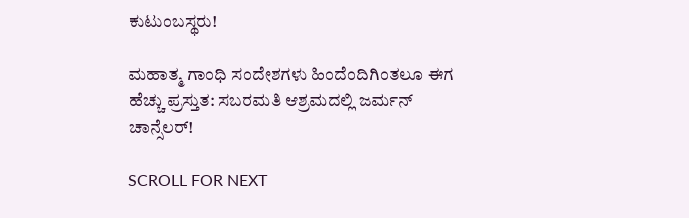ಕುಟುಂಬಸ್ಥರು!

ಮಹಾತ್ಮ ಗಾಂಧಿ ಸಂದೇಶಗಳು ಹಿಂದೆಂದಿಗಿಂತಲೂ ಈಗ ಹೆಚ್ಚು ಪ್ರಸ್ತುತ: ಸಬರಮತಿ ಆಶ್ರಮದಲ್ಲಿ ಜರ್ಮನ್ ಚಾನ್ಸೆಲರ್!

SCROLL FOR NEXT